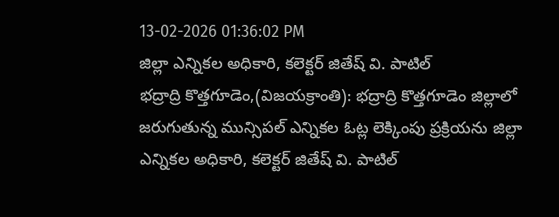13-02-2026 01:36:02 PM
జిల్లా ఎన్నికల అధికారి, కలెక్టర్ జితేష్ వి. పాటిల్
భద్రాద్రి కొత్తగూడెం,(విజయక్రాంతి): భద్రాద్రి కొత్తగూడెం జిల్లాలో జరుగుతున్న మున్సిపల్ ఎన్నికల ఓట్ల లెక్కింపు ప్రక్రియను జిల్లా ఎన్నికల అధికారి, కలెక్టర్ జితేష్ వి. పాటిల్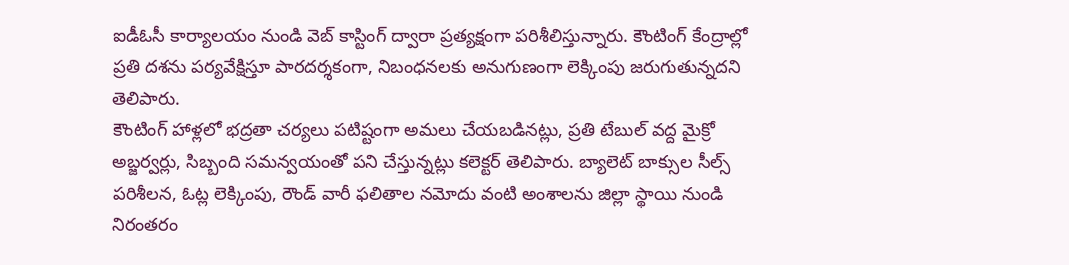ఐడీఓసీ కార్యాలయం నుండి వెబ్ కాస్టింగ్ ద్వారా ప్రత్యక్షంగా పరిశీలిస్తున్నారు. కౌంటింగ్ కేంద్రాల్లో ప్రతి దశను పర్యవేక్షిస్తూ పారదర్శకంగా, నిబంధనలకు అనుగుణంగా లెక్కింపు జరుగుతున్నదని తెలిపారు.
కౌంటింగ్ హాళ్లలో భద్రతా చర్యలు పటిష్టంగా అమలు చేయబడినట్లు, ప్రతి టేబుల్ వద్ద మైక్రో అబ్జర్వర్లు, సిబ్బంది సమన్వయంతో పని చేస్తున్నట్లు కలెక్టర్ తెలిపారు. బ్యాలెట్ బాక్సుల సీల్స్ పరిశీలన, ఓట్ల లెక్కింపు, రౌండ్ వారీ ఫలితాల నమోదు వంటి అంశాలను జిల్లా స్థాయి నుండి నిరంతరం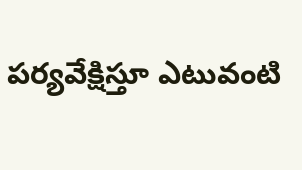పర్యవేక్షిస్తూ ఎటువంటి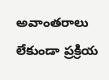అవాంతరాలు లేకుండా ప్రక్రియ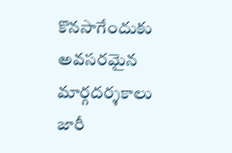కొనసాగేందుకు అవసరమైన మార్గదర్శకాలు జారీ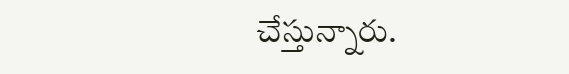చేస్తున్నారు.